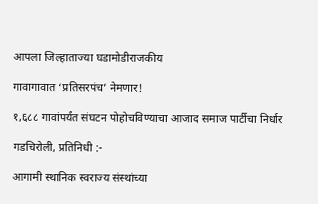आपला जिल्हाताज्या घडामोडीराजकीय

गावागावात ‘प्रतिसरपंच’ नेमणार!

१,६८८ गावांपर्यंत संघटन पोहोचविण्याचा आजाद समाज पार्टीचा निर्धार

गडचिरोली, प्रतिनिधी :-

आगामी स्थानिक स्वराज्य संस्थांच्या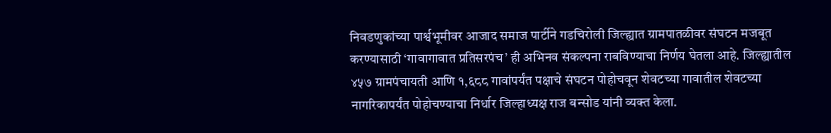निवडणुकांच्या पार्श्वभूमीवर आजाद समाज पार्टीने गडचिरोली जिल्ह्यात ग्रामपातळीवर संघटन मजबूत करण्यासाठी ‘गावागावात प्रतिसरपंच’ ही अभिनव संकल्पना राबविण्याचा निर्णय घेतला आहे. जिल्ह्यातील ४५७ ग्रामपंचायती आणि १,६८८ गावांपर्यंत पक्षाचे संघटन पोहोचवून शेवटच्या गावातील शेवटच्या नागरिकापर्यंत पोहोचण्याचा निर्धार जिल्हाध्यक्ष राज बन्सोड यांनी व्यक्त केला.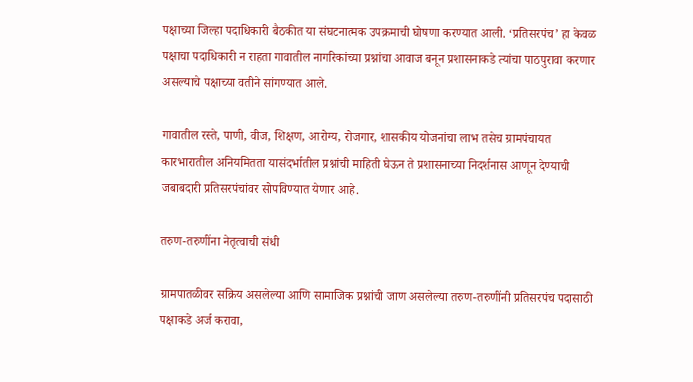पक्षाच्या जिल्हा पदाधिकारी बैठकीत या संघटनात्मक उपक्रमाची घोषणा करण्यात आली. ‘प्रतिसरपंच’ हा केवळ पक्षाचा पदाधिकारी न राहता गावातील नागरिकांच्या प्रश्नांचा आवाज बनून प्रशासनाकडे त्यांचा पाठपुरावा करणार असल्याचे पक्षाच्या वतीने सांगण्यात आले.

गावातील रस्ते, पाणी, वीज, शिक्षण, आरोग्य, रोजगार, शासकीय योजनांचा लाभ तसेच ग्रामपंचायत कारभारातील अनियमितता यासंदर्भातील प्रश्नांची माहिती घेऊन ते प्रशासनाच्या निदर्शनास आणून देण्याची जबाबदारी प्रतिसरपंचांवर सोपविण्यात येणार आहे.

तरुण-तरुणींना नेतृत्वाची संधी

ग्रामपातळीवर सक्रिय असलेल्या आणि सामाजिक प्रश्नांची जाण असलेल्या तरुण-तरुणींनी प्रतिसरपंच पदासाठी पक्षाकडे अर्ज करावा,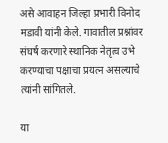असे आवाहन जिल्हा प्रभारी विनोद मडावी यांनी केले. गावातील प्रश्नांवर संघर्ष करणारे स्थानिक नेतृत्व उभे करण्याचा पक्षाचा प्रयत्न असल्याचे त्यांनी सांगितले.

या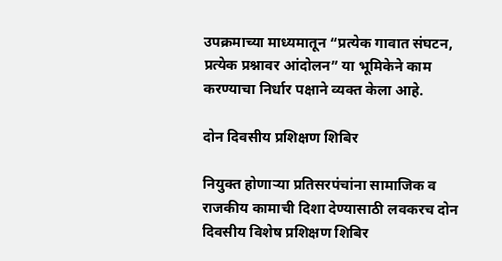उपक्रमाच्या माध्यमातून “प्रत्येक गावात संघटन, प्रत्येक प्रश्नावर आंदोलन” या भूमिकेने काम करण्याचा निर्धार पक्षाने व्यक्त केला आहे.

दोन दिवसीय प्रशिक्षण शिबिर

नियुक्त होणाऱ्या प्रतिसरपंचांना सामाजिक व राजकीय कामाची दिशा देण्यासाठी लवकरच दोन दिवसीय विशेष प्रशिक्षण शिबिर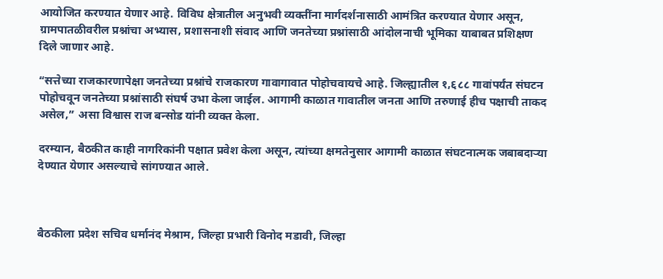आयोजित करण्यात येणार आहे. विविध क्षेत्रातील अनुभवी व्यक्तींना मार्गदर्शनासाठी आमंत्रित करण्यात येणार असून, ग्रामपातळीवरील प्रश्नांचा अभ्यास, प्रशासनाशी संवाद आणि जनतेच्या प्रश्नांसाठी आंदोलनाची भूमिका याबाबत प्रशिक्षण दिले जाणार आहे.

“सत्तेच्या राजकारणापेक्षा जनतेच्या प्रश्नांचे राजकारण गावागावात पोहोचवायचे आहे. जिल्ह्यातील १,६८८ गावांपर्यंत संघटन पोहोचवून जनतेच्या प्रश्नांसाठी संघर्ष उभा केला जाईल. आगामी काळात गावातील जनता आणि तरुणाई हीच पक्षाची ताकद असेल,” असा विश्वास राज बन्सोड यांनी व्यक्त केला.

दरम्यान, बैठकीत काही नागरिकांनी पक्षात प्रवेश केला असून, त्यांच्या क्षमतेनुसार आगामी काळात संघटनात्मक जबाबदाऱ्या देण्यात येणार असल्याचे सांगण्यात आले.



बैठकीला प्रदेश सचिव धर्मानंद मेश्राम, जिल्हा प्रभारी विनोद मडावी, जिल्हा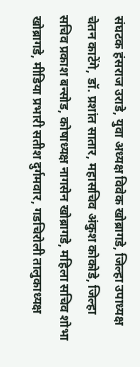संघटक हंसराज उराडे, युवा अध्यक्ष विवेक खोब्रागडे, जिल्हा उपाध्यक्ष चेतन काटेंगे, डॉ. प्रशांत सातार, महासचिव अंकुश कोकोडे, जिल्हा सचिव प्रकाश बन्सोड, कोषाध्यक्ष नागसेन खोब्रागडे, महिला सचिव शोभा खोब्रागडे, मीडिया प्रभारी सतीश दुर्गमवार, गडचिरोली तालुकाध्यक्ष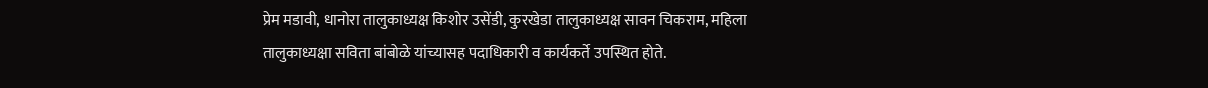प्रेम मडावी, धानोरा तालुकाध्यक्ष किशोर उसेंडी, कुरखेडा तालुकाध्यक्ष सावन चिकराम, महिला तालुकाध्यक्षा सविता बांबोळे यांच्यासह पदाधिकारी व कार्यकर्ते उपस्थित होते.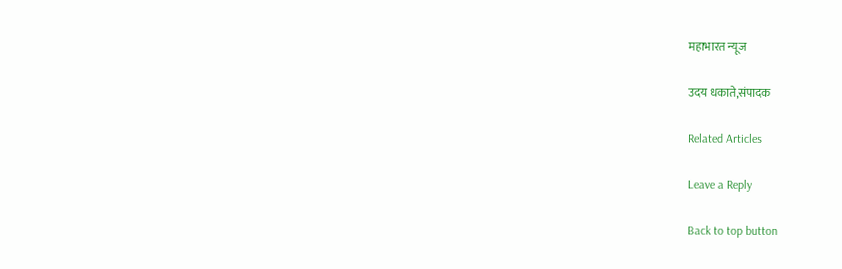महाभारत न्यूज

उदय धकाते,संपादक

Related Articles

Leave a Reply

Back to top button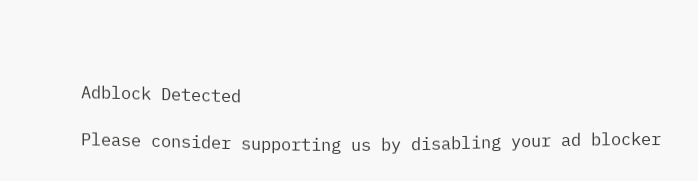Adblock Detected

Please consider supporting us by disabling your ad blocker